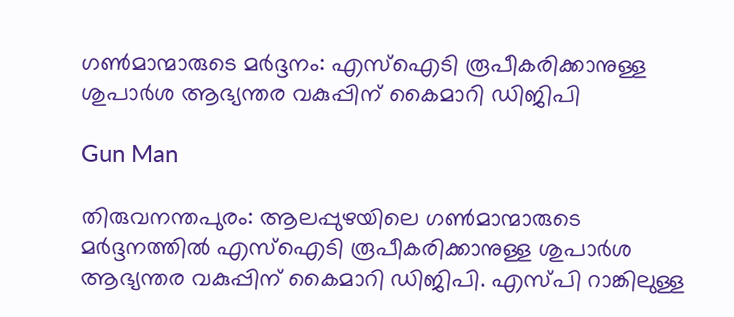ഗണ്‍മാന്മാരുടെ മര്‍ദ്ദനം: എസ്‌ഐടി രൂപീകരിക്കാനുള്ള ശുപാര്‍ശ ആഭ്യന്തര വകുപ്പിന് കൈമാറി ഡിജിപി

Gun Man

തിരുവനന്തപുരം: ആലപ്പുഴയിലെ ഗണ്‍മാന്മാരുടെ മര്‍ദ്ദനത്തില്‍ എസ്‌ഐടി രൂപീകരിക്കാനുള്ള ശുപാര്‍ശ ആഭ്യന്തര വകുപ്പിന് കൈമാറി ഡിജിപി. എസ്പി റാങ്കിലുള്ള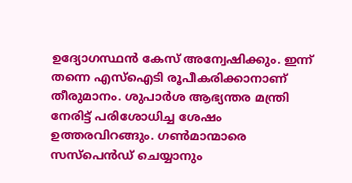ഉദ്യോഗസ്ഥന്‍ കേസ് അന്വേഷിക്കും. ഇന്ന് തന്നെ എസ്‌ഐടി രൂപീകരിക്കാനാണ് തീരുമാനം. ശുപാര്‍ശ ആഭ്യന്തര മന്ത്രി നേരിട്ട് പരിശോധിച്ച ശേഷം ഉത്തരവിറങ്ങും. ഗണ്‍മാന്മാരെ സസ്പെന്‍ഡ് ചെയ്യാനും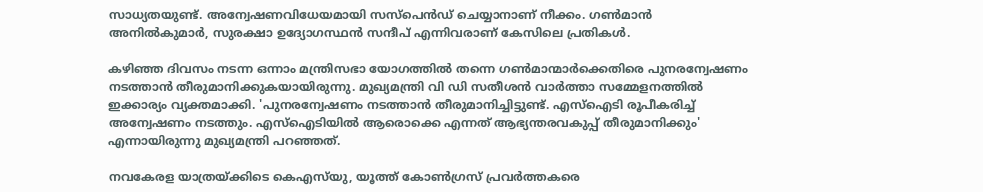സാധ്യതയുണ്ട്. അന്വേഷണവിധേയമായി സസ്പെന്‍ഡ് ചെയ്യാനാണ് നീക്കം. ഗണ്‍മാന്‍ അനില്‍കുമാര്‍, സുരക്ഷാ ഉദ്യോഗസ്ഥന്‍ സന്ദീപ് എന്നിവരാണ് കേസിലെ പ്രതികള്‍.

കഴിഞ്ഞ ദിവസം നടന്ന ഒന്നാം മന്ത്രിസഭാ യോഗത്തില്‍ തന്നെ ഗണ്‍മാന്മാര്‍ക്കെതിരെ പുനരന്വേഷണം നടത്താന്‍ തീരുമാനിക്കുകയായിരുന്നു. മുഖ്യമന്ത്രി വി ഡി സതീശന്‍ വാര്‍ത്താ സമ്മേളനത്തില്‍ ഇക്കാര്യം വ്യക്തമാക്കി. 'പുനരന്വേഷണം നടത്താന്‍ തീരുമാനിച്ചിട്ടുണ്ട്. എസ്ഐടി രൂപീകരിച്ച് അന്വേഷണം നടത്തും. എസ്ഐടിയില്‍ ആരൊക്കെ എന്നത് ആഭ്യന്തരവകുപ്പ് തീരുമാനിക്കും' എന്നായിരുന്നു മുഖ്യമന്ത്രി പറഞ്ഞത്.

നവകേരള യാത്രയ്ക്കിടെ കെഎസ്‌യു, യൂത്ത് കോണ്‍ഗ്രസ് പ്രവര്‍ത്തകരെ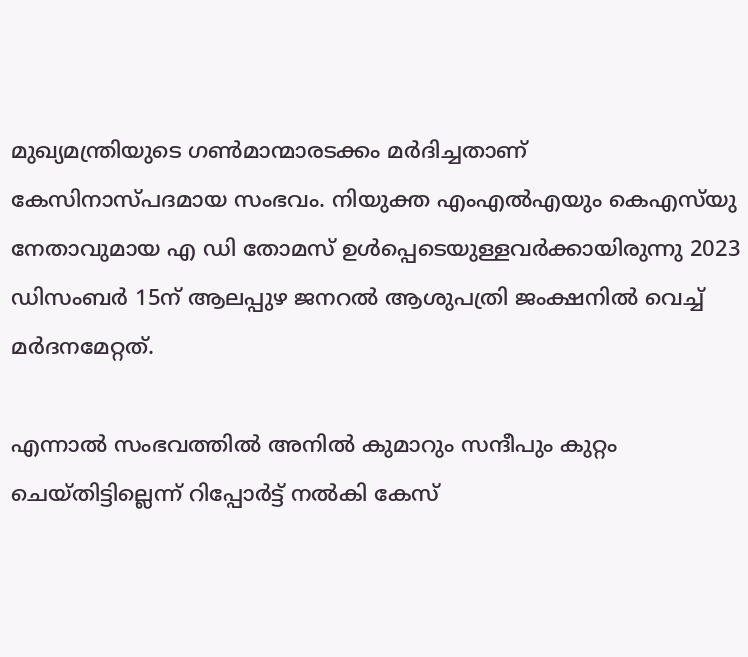മുഖ്യമന്ത്രിയുടെ ഗണ്‍മാന്മാരടക്കം മര്‍ദിച്ചതാണ് കേസിനാസ്പദമായ സംഭവം. നിയുക്ത എംഎല്‍എയും കെഎസ്‌യു നേതാവുമായ എ ഡി തോമസ് ഉള്‍പ്പെടെയുള്ളവര്‍ക്കായിരുന്നു 2023 ഡിസംബര്‍ 15ന് ആലപ്പുഴ ജനറല്‍ ആശുപത്രി ജംക്ഷനില്‍ വെച്ച് മര്‍ദനമേറ്റത്.

എന്നാല്‍ സംഭവത്തില്‍ അനില്‍ കുമാറും സന്ദീപും കുറ്റം ചെയ്തിട്ടില്ലെന്ന് റിപ്പോര്‍ട്ട് നല്‍കി കേസ്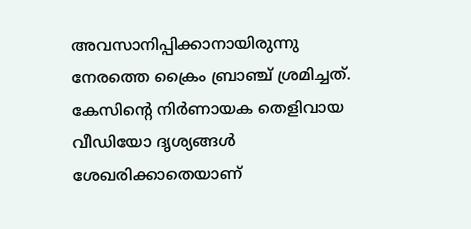അവസാനിപ്പിക്കാനായിരുന്നു നേരത്തെ ക്രൈം ബ്രാഞ്ച് ശ്രമിച്ചത്. കേസിന്റെ നിര്‍ണായക തെളിവായ വീഡിയോ ദൃശ്യങ്ങള്‍ ശേഖരിക്കാതെയാണ്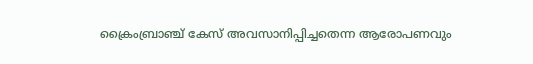ക്രൈംബ്രാഞ്ച് കേസ് അവസാനിപ്പിച്ചതെന്ന ആരോപണവും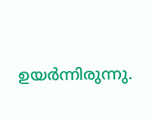ഉയര്‍ന്നിരുന്നു.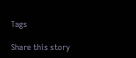Tags

Share this story